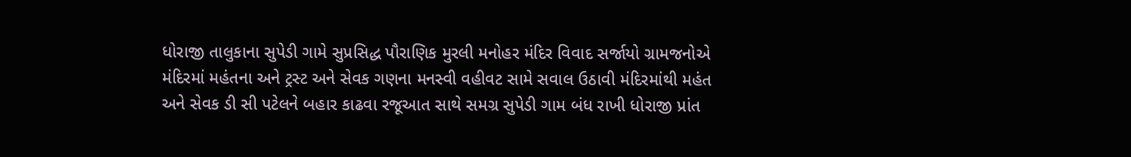ધોરાજી તાલુકાના સુપેડી ગામે સુપ્રસિદ્ધ પૌરાણિક મુરલી મનોહર મંદિર વિવાદ સર્જાયો ગ્રામજનોએ મંદિરમાં મહંતના અને ટ્રસ્ટ અને સેવક ગણના મનસ્વી વહીવટ સામે સવાલ ઉઠાવી મંદિરમાંથી મહંત અને સેવક ડી સી પટેલને બહાર કાઢવા રજૂઆત સાથે સમગ્ર સુપેડી ગામ બંધ રાખી ધોરાજી પ્રાંત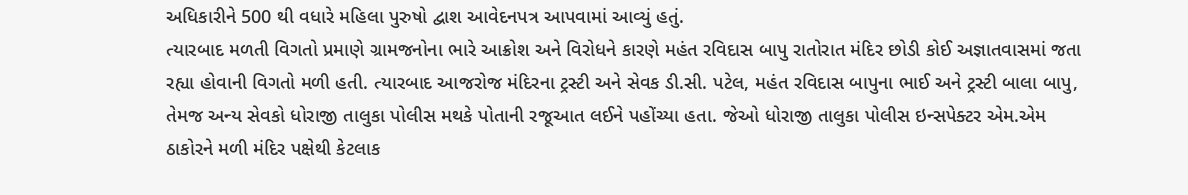અધિકારીને 500 થી વધારે મહિલા પુરુષો દ્વાશ આવેદનપત્ર આપવામાં આવ્યું હતું.
ત્યારબાદ મળતી વિગતો પ્રમાણે ગ્રામજનોના ભારે આક્રોશ અને વિરોધને કારણે મહંત રવિદાસ બાપુ રાતોરાત મંદિર છોડી કોઈ અજ્ઞાતવાસમાં જતા રહ્યા હોવાની વિગતો મળી હતી. ત્યારબાદ આજરોજ મંદિરના ટ્રસ્ટી અને સેવક ડી.સી. પટેલ, મહંત રવિદાસ બાપુના ભાઈ અને ટ્રસ્ટી બાલા બાપુ, તેમજ અન્ય સેવકો ધોરાજી તાલુકા પોલીસ મથકે પોતાની રજૂઆત લઈને પહોંચ્યા હતા. જેઓ ધોરાજી તાલુકા પોલીસ ઇન્સપેક્ટર એમ.એમ ઠાકોરને મળી મંદિર પક્ષેથી કેટલાક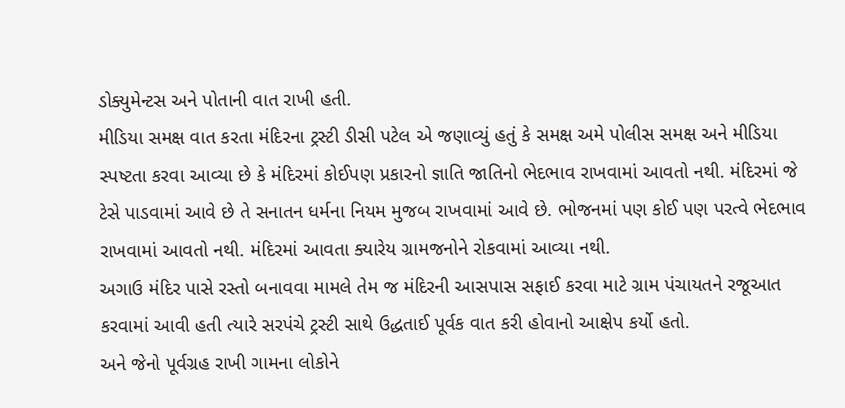ડોક્યુમેન્ટસ અને પોતાની વાત રાખી હતી.
મીડિયા સમક્ષ વાત કરતા મંદિરના ટ્રસ્ટી ડીસી પટેલ એ જણાવ્યું હતું કે સમક્ષ અમે પોલીસ સમક્ષ અને મીડિયા સ્પષ્ટતા કરવા આવ્યા છે કે મંદિરમાં કોઈપણ પ્રકારનો જ્ઞાતિ જાતિનો ભેદભાવ રાખવામાં આવતો નથી. મંદિરમાં જે ટેસે પાડવામાં આવે છે તે સનાતન ધર્મના નિયમ મુજબ રાખવામાં આવે છે. ભોજનમાં પણ કોઈ પણ પરત્વે ભેદભાવ રાખવામાં આવતો નથી. મંદિરમાં આવતા ક્યારેય ગ્રામજનોને રોકવામાં આવ્યા નથી.
અગાઉ મંદિર પાસે રસ્તો બનાવવા મામલે તેમ જ મંદિરની આસપાસ સફાઈ કરવા માટે ગ્રામ પંચાયતને રજૂઆત કરવામાં આવી હતી ત્યારે સરપંચે ટ્રસ્ટી સાથે ઉદ્ધતાઈ પૂર્વક વાત કરી હોવાનો આક્ષેપ કર્યો હતો.
અને જેનો પૂર્વગ્રહ રાખી ગામના લોકોને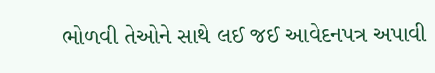ભોળવી તેઓને સાથે લઈ જઈ આવેદનપત્ર અપાવી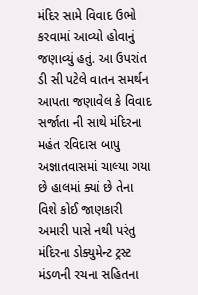મંદિર સામે વિવાદ ઉભો કરવામાં આવ્યો હોવાનું જણાવ્યું હતું. આ ઉપરાંત ડી સી પટેલે વાતન સમર્થન આપતા જણાવેલ કે વિવાદ સર્જાતા ની સાથે મંદિરના મહંત રવિદાસ બાપુ અજ્ઞાતવાસમાં ચાલ્યા ગયા છે હાલમાં ક્યાં છે તેના વિશે કોઈ જાણકારી અમારી પાસે નથી પરંતુ મંદિરના ડોક્યુમેન્ટ ટ્રસ્ટ મંડળની રચના સહિતના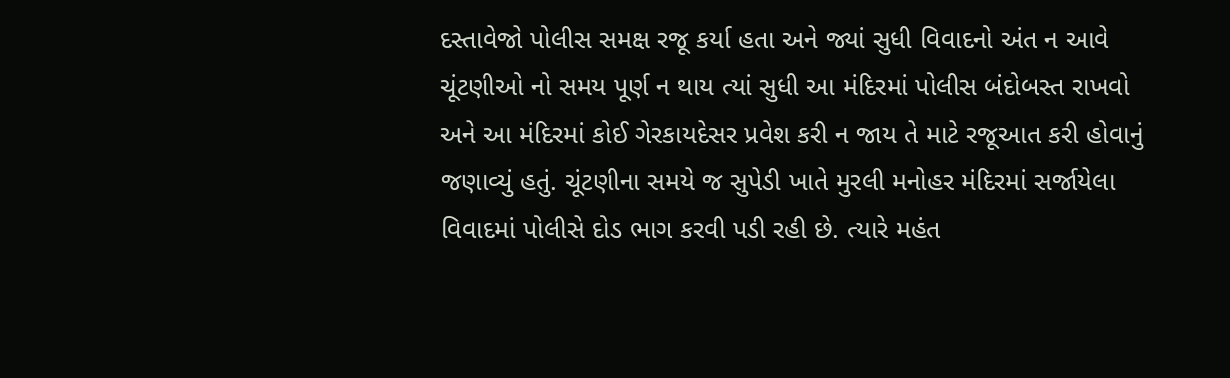દસ્તાવેજો પોલીસ સમક્ષ રજૂ કર્યા હતા અને જ્યાં સુધી વિવાદનો અંત ન આવે ચૂંટણીઓ નો સમય પૂર્ણ ન થાય ત્યાં સુધી આ મંદિરમાં પોલીસ બંદોબસ્ત રાખવો અને આ મંદિરમાં કોઈ ગેરકાયદેસર પ્રવેશ કરી ન જાય તે માટે રજૂઆત કરી હોવાનું જણાવ્યું હતું. ચૂંટણીના સમયે જ સુપેડી ખાતે મુરલી મનોહર મંદિરમાં સર્જાયેલા વિવાદમાં પોલીસે દોડ ભાગ કરવી પડી રહી છે. ત્યારે મહંત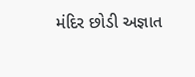મંદિર છોડી અજ્ઞાત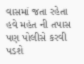વાસમાં જતા રહેતા હવે મહંત ની તપાસ પણ પોલીસે કરવી પડશે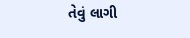તેવું લાગી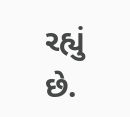રહ્યું છે.